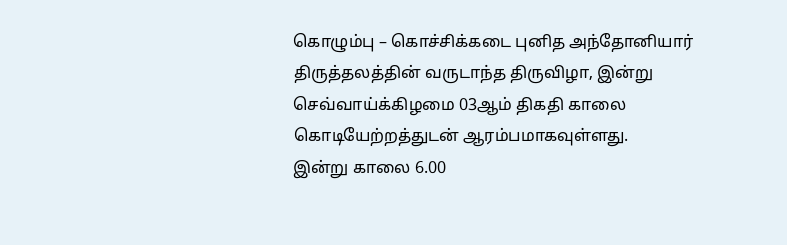கொழும்பு – கொச்சிக்கடை புனித அந்தோனியார் திருத்தலத்தின் வருடாந்த திருவிழா, இன்று செவ்வாய்க்கிழமை 03ஆம் திகதி காலை கொடியேற்றத்துடன் ஆரம்பமாகவுள்ளது.
இன்று காலை 6.00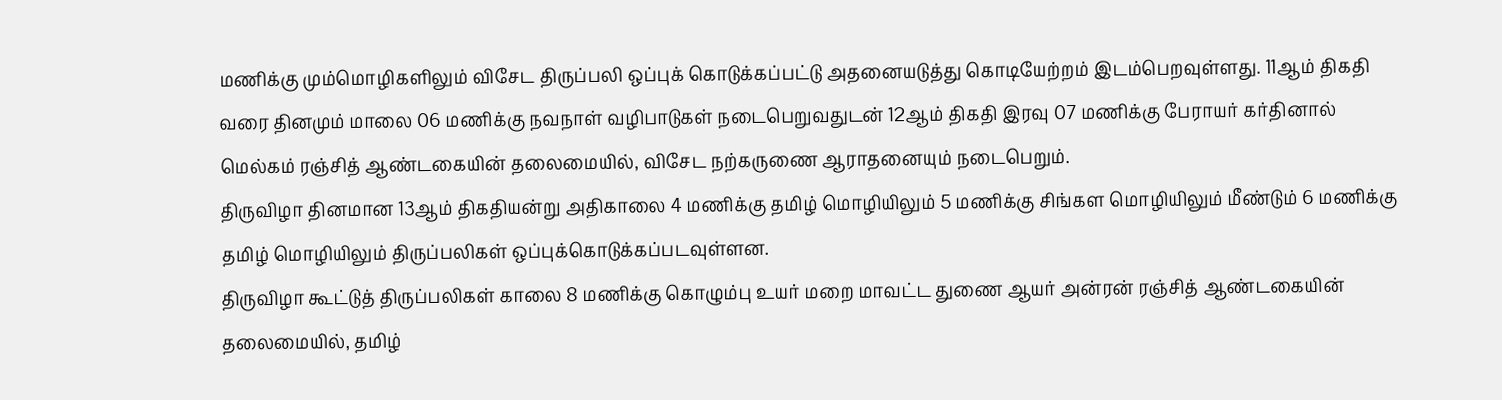மணிக்கு மும்மொழிகளிலும் விசேட திருப்பலி ஒப்புக் கொடுக்கப்பட்டு அதனையடுத்து கொடியேற்றம் இடம்பெறவுள்ளது. 11ஆம் திகதி வரை தினமும் மாலை 06 மணிக்கு நவநாள் வழிபாடுகள் நடைபெறுவதுடன் 12ஆம் திகதி இரவு 07 மணிக்கு பேராயர் கர்தினால் மெல்கம் ரஞ்சித் ஆண்டகையின் தலைமையில், விசேட நற்கருணை ஆராதனையும் நடைபெறும்.
திருவிழா தினமான 13ஆம் திகதியன்று அதிகாலை 4 மணிக்கு தமிழ் மொழியிலும் 5 மணிக்கு சிங்கள மொழியிலும் மீண்டும் 6 மணிக்கு தமிழ் மொழியிலும் திருப்பலிகள் ஒப்புக்கொடுக்கப்படவுள்ளன.
திருவிழா கூட்டுத் திருப்பலிகள் காலை 8 மணிக்கு கொழும்பு உயர் மறை மாவட்ட துணை ஆயர் அன்ரன் ரஞ்சித் ஆண்டகையின் தலைமையில், தமிழ்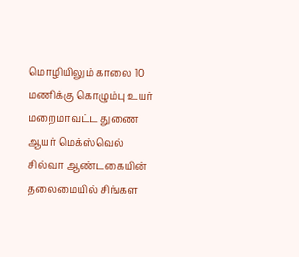மொழியிலும் காலை 10 மணிக்கு கொழும்பு உயர் மறைமாவட்ட துணை ஆயர் மெக்ஸ்வெல் சில்வா ஆண்டகையின் தலைமையில் சிங்கள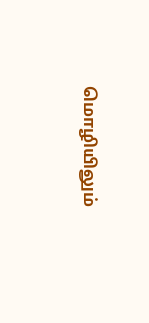மொழியிலும்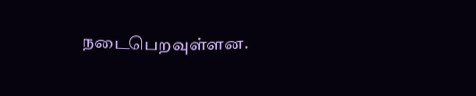நடைபெறவுள்ளன.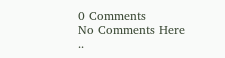0 Comments
No Comments Here ..